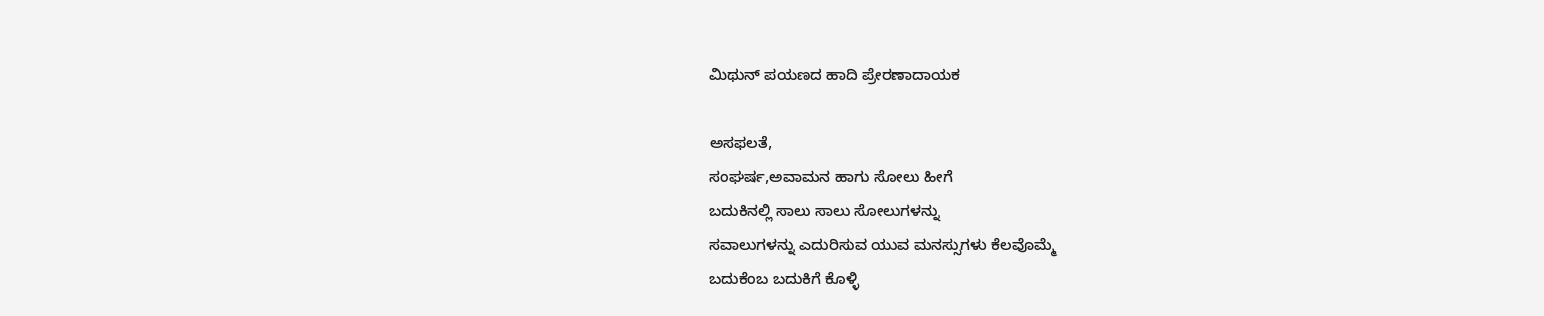ಮಿಥುನ್ ಪಯಣದ ಹಾದಿ ಪ್ರೇರಣಾದಾಯಕ

ಅಸಫಲತೆ,
ಸಂಘರ್ಷ,ಅವಾಮನ ಹಾಗು ಸೋಲು ಹೀಗೆ
ಬದುಕಿನಲ್ಲಿ ಸಾಲು ಸಾಲು ಸೋಲುಗಳನ್ನು
ಸವಾಲುಗಳನ್ನು ಎದುರಿಸುವ ಯುವ ಮನಸ್ಸುಗಳು ಕೆಲವೊಮ್ಮೆ
ಬದುಕೆಂಬ ಬದುಕಿಗೆ ಕೊಳ್ಳಿ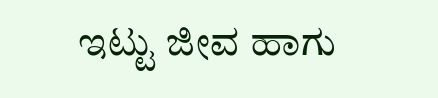ಇಟ್ಟು ಜೀವ ಹಾಗು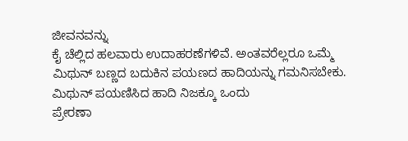ಜೀವನವನ್ನು
ಕೈ ಚೆಲ್ಲಿದ ಹಲವಾರು ಉದಾಹರಣೆಗಳಿವೆ. ಅಂತವರೆಲ್ಲರೂ ಒಮ್ಮೆ ಮಿಥುನ್ ಬಣ್ಣದ ಬದುಕಿನ ಪಯಣದ ಹಾದಿಯನ್ನು ಗಮನಿಸಬೇಕು.
ಮಿಥುನ್ ಪಯಣಿಸಿದ ಹಾದಿ ನಿಜಕ್ಕೂ ಒಂದು
ಪ್ರೇರಣಾ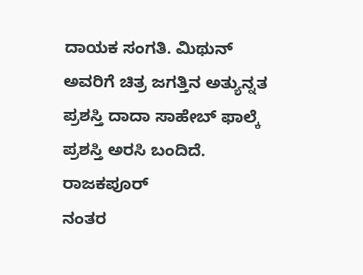ದಾಯಕ ಸಂಗತಿ. ಮಿಥುನ್
ಅವರಿಗೆ ಚಿತ್ರ ಜಗತ್ತಿನ ಅತ್ಯುನ್ನತ ಪ್ರಶಸ್ತಿ ದಾದಾ ಸಾಹೇಬ್ ಫಾಲ್ಕೆ
ಪ್ರಶಸ್ತಿ ಅರಸಿ ಬಂದಿದೆ. ರಾಜಕಪೂರ್
ನಂತರ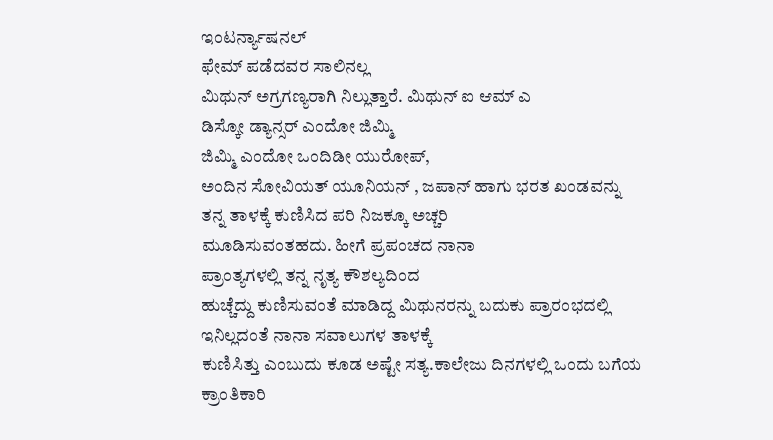ಇಂಟರ್ನ್ಯಾಷನಲ್
ಫೇಮ್ ಪಡೆದವರ ಸಾಲಿನಲ್ಲ
ಮಿಥುನ್ ಅಗ್ರಗಣ್ಯರಾಗಿ ನಿಲ್ಲುತ್ತಾರೆ. ಮಿಥುನ್ ಐ ಆಮ್ ಎ
ಡಿಸ್ಕೋ ಡ್ಯಾನ್ಸರ್ ಎಂದೋ ಜಿಮ್ಮಿ
ಜಿಮ್ಮಿ ಎಂದೋ ಒಂದಿಡೀ ಯುರೋಪ್,
ಅಂದಿನ ಸೋವಿಯತ್ ಯೂನಿಯನ್ , ಜಪಾನ್ ಹಾಗು ಭರತ ಖಂಡವನ್ನು
ತನ್ನ ತಾಳಕ್ಕೆ ಕುಣಿಸಿದ ಪರಿ ನಿಜಕ್ಕೂ ಅಚ್ಚರಿ
ಮೂಡಿಸುವಂತಹದು. ಹೀಗೆ ಪ್ರಪಂಚದ ನಾನಾ
ಪ್ರಾಂತ್ಯಗಳಲ್ಲಿ ತನ್ನ ನೃತ್ಯ ಕೌಶಲ್ಯದಿಂದ
ಹುಚ್ಚೆದ್ದು ಕುಣಿಸುವಂತೆ ಮಾಡಿದ್ದ ಮಿಥುನರನ್ನು ಬದುಕು ಪ್ರಾರಂಭದಲ್ಲಿ ಇನಿಲ್ಲದಂತೆ ನಾನಾ ಸವಾಲುಗಳ ತಾಳಕ್ಕೆ
ಕುಣಿಸಿತ್ತು ಎಂಬುದು ಕೂಡ ಅಷ್ಟೇ ಸತ್ಯ.ಕಾಲೇಜು ದಿನಗಳಲ್ಲಿ ಒಂದು ಬಗೆಯ ಕ್ರಾಂತಿಕಾರಿ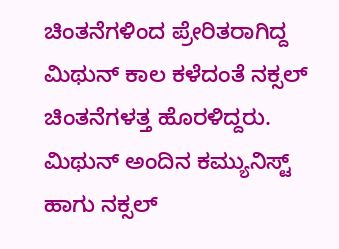ಚಿಂತನೆಗಳಿಂದ ಪ್ರೇರಿತರಾಗಿದ್ದ ಮಿಥುನ್ ಕಾಲ ಕಳೆದಂತೆ ನಕ್ಸಲ್
ಚಿಂತನೆಗಳತ್ತ ಹೊರಳಿದ್ದರು. ಮಿಥುನ್ ಅಂದಿನ ಕಮ್ಯುನಿಸ್ಟ್
ಹಾಗು ನಕ್ಸಲ್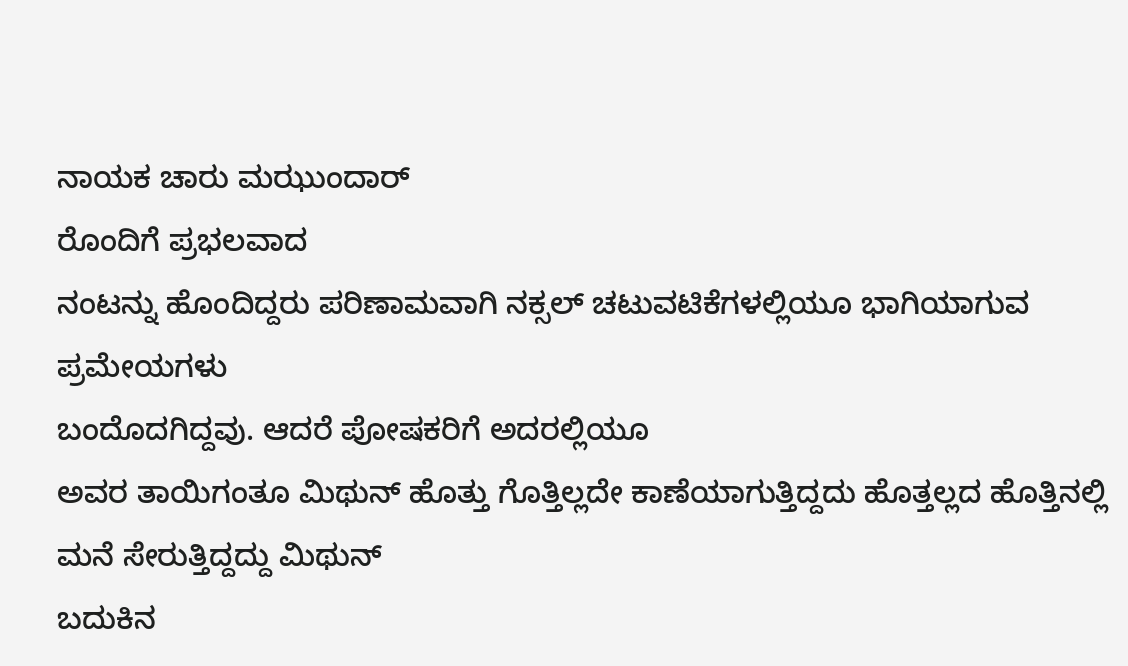ನಾಯಕ ಚಾರು ಮಝುಂದಾರ್
ರೊಂದಿಗೆ ಪ್ರಭಲವಾದ
ನಂಟನ್ನು ಹೊಂದಿದ್ದರು ಪರಿಣಾಮವಾಗಿ ನಕ್ಸಲ್ ಚಟುವಟಿಕೆಗಳಲ್ಲಿಯೂ ಭಾಗಿಯಾಗುವ ಪ್ರಮೇಯಗಳು
ಬಂದೊದಗಿದ್ದವು. ಆದರೆ ಪೋಷಕರಿಗೆ ಅದರಲ್ಲಿಯೂ
ಅವರ ತಾಯಿಗಂತೂ ಮಿಥುನ್ ಹೊತ್ತು ಗೊತ್ತಿಲ್ಲದೇ ಕಾಣೆಯಾಗುತ್ತಿದ್ದದು ಹೊತ್ತಲ್ಲದ ಹೊತ್ತಿನಲ್ಲಿ ಮನೆ ಸೇರುತ್ತಿದ್ದದ್ದು ಮಿಥುನ್
ಬದುಕಿನ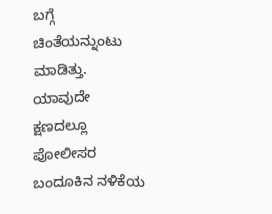ಬಗ್ಗೆ ಚಿಂತೆಯನ್ನುಂಟು ಮಾಡಿತ್ತು. ಯಾವುದೇ ಕ್ಷಣದಲ್ಲೂ ಪೋಲೀಸರ ಬಂದೂಕಿನ ನಳಿಕೆಯ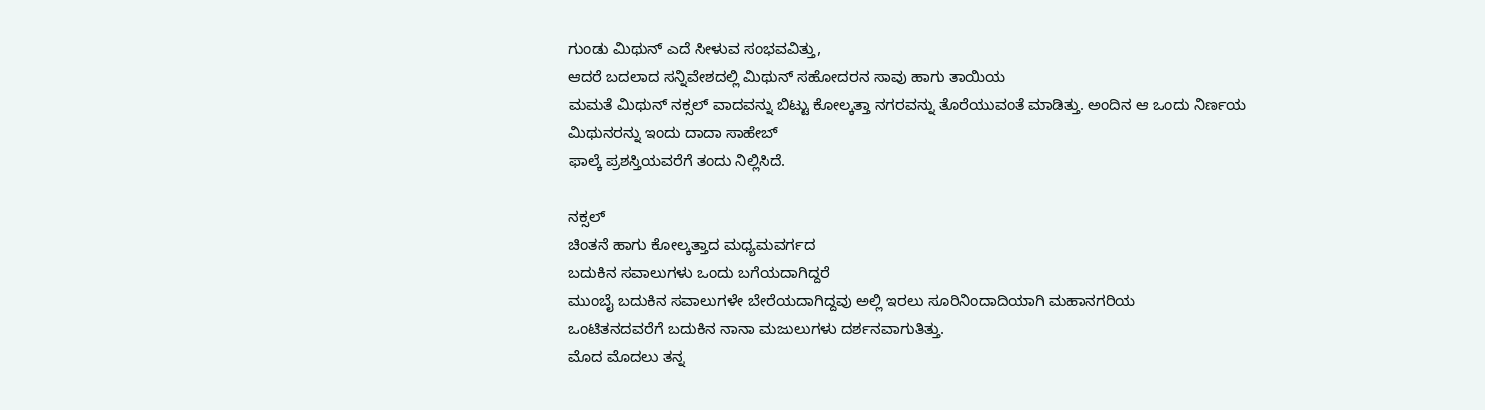ಗುಂಡು ಮಿಥುನ್ ಎದೆ ಸೀಳುವ ಸಂಭವವಿತ್ತು,
ಆದರೆ ಬದಲಾದ ಸನ್ನಿವೇಶದಲ್ಲಿ ಮಿಥುನ್ ಸಹೋದರನ ಸಾವು ಹಾಗು ತಾಯಿಯ
ಮಮತೆ ಮಿಥುನ್ ನಕ್ಸಲ್ ವಾದವನ್ನು ಬಿಟ್ಟು ಕೋಲ್ಕತ್ತಾ ನಗರವನ್ನು ತೊರೆಯುವಂತೆ ಮಾಡಿತ್ತು. ಅಂದಿನ ಆ ಒಂದು ನಿರ್ಣಯ
ಮಿಥುನರನ್ನು ಇಂದು ದಾದಾ ಸಾಹೇಬ್
ಫಾಲ್ಕೆ ಪ್ರಶಸ್ತಿಯವರೆಗೆ ತಂದು ನಿಲ್ಲಿಸಿದೆ.

ನಕ್ಸಲ್
ಚಿಂತನೆ ಹಾಗು ಕೋಲ್ಕತ್ತಾದ ಮಧ್ಯಮವರ್ಗದ
ಬದುಕಿನ ಸವಾಲುಗಳು ಒಂದು ಬಗೆಯದಾಗಿದ್ದರೆ
ಮುಂಬೈ ಬದುಕಿನ ಸವಾಲುಗಳೇ ಬೇರೆಯದಾಗಿದ್ದವು ಅಲ್ಲಿ ಇರಲು ಸೂರಿನಿಂದಾದಿಯಾಗಿ ಮಹಾನಗರಿಯ
ಒಂಟಿತನದವರೆಗೆ ಬದುಕಿನ ನಾನಾ ಮಜುಲುಗಳು ದರ್ಶನವಾಗುತಿತ್ತು.
ಮೊದ ಮೊದಲು ತನ್ನ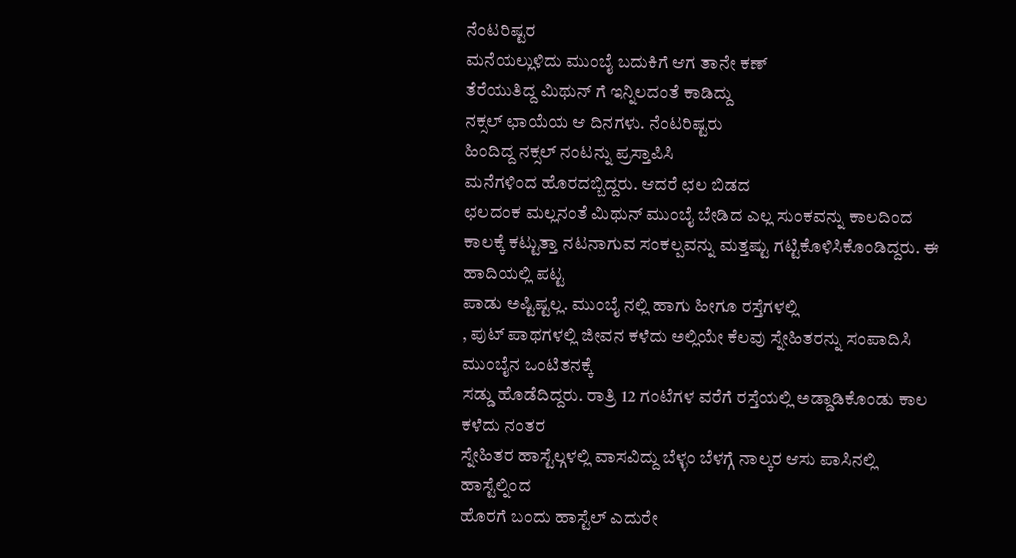ನೆಂಟರಿಷ್ಟರ
ಮನೆಯಲ್ಲುಳಿದು ಮುಂಬೈ ಬದುಕಿಗೆ ಆಗ ತಾನೇ ಕಣ್
ತೆರೆಯುತಿದ್ದ ಮಿಥುನ್ ಗೆ ಇನ್ನಿಲದಂತೆ ಕಾಡಿದ್ದು
ನಕ್ಸಲ್ ಛಾಯೆಯ ಆ ದಿನಗಳು. ನೆಂಟರಿಷ್ಟರು
ಹಿಂದಿದ್ದ ನಕ್ಸಲ್ ನಂಟನ್ನು ಪ್ರಸ್ತಾಪಿಸಿ
ಮನೆಗಳಿಂದ ಹೊರದಬ್ಬಿದ್ದರು. ಆದರೆ ಛಲ ಬಿಡದ
ಛಲದಂಕ ಮಲ್ಲನಂತೆ ಮಿಥುನ್ ಮುಂಬೈ ಬೇಡಿದ ಎಲ್ಲ ಸುಂಕವನ್ನು ಕಾಲದಿಂದ
ಕಾಲಕ್ಕೆ ಕಟ್ಟುತ್ತಾ ನಟನಾಗುವ ಸಂಕಲ್ಪವನ್ನು ಮತ್ತಷ್ಟು ಗಟ್ಟಿಕೊಳಿಸಿಕೊಂಡಿದ್ದರು. ಈ ಹಾದಿಯಲ್ಲಿ ಪಟ್ಟ
ಪಾಡು ಅಷ್ಟಿಷ್ಟಲ್ಲ. ಮುಂಬೈ ನಲ್ಲಿ ಹಾಗು ಹೀಗೂ ರಸ್ತೆಗಳಲ್ಲಿ
, ಪುಟ್ ಪಾಥಗಳಲ್ಲಿ ಜೀವನ ಕಳೆದು ಅಲ್ಲಿಯೇ ಕೆಲವು ಸ್ನೇಹಿತರನ್ನು ಸಂಪಾದಿಸಿ ಮುಂಬೈನ ಒಂಟಿತನಕ್ಕೆ
ಸಡ್ಡು ಹೊಡೆದಿದ್ದರು. ರಾತ್ರಿ 12 ಗಂಟೆಗಳ ವರೆಗೆ ರಸ್ತೆಯಲ್ಲಿ ಅಡ್ಡಾಡಿಕೊಂಡು ಕಾಲ ಕಳೆದು ನಂತರ
ಸ್ನೇಹಿತರ ಹಾಸ್ಟೆಲ್ಗಳಲ್ಲಿ ವಾಸವಿದ್ದು ಬೆಳ್ಳಂ ಬೆಳಗ್ಗೆ ನಾಲ್ಕರ ಆಸು ಪಾಸಿನಲ್ಲಿ ಹಾಸ್ಟೆಲ್ನಿಂದ
ಹೊರಗೆ ಬಂದು ಹಾಸ್ಟೆಲ್ ಎದುರೇ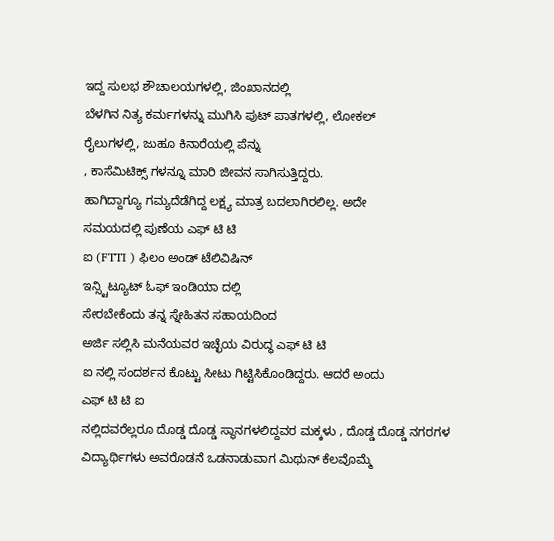ಇದ್ದ ಸುಲಭ ಶೌಚಾಲಯಗಳಲ್ಲಿ, ಜಿಂಖಾನದಲ್ಲಿ
ಬೆಳಗಿನ ನಿತ್ಯ ಕರ್ಮಗಳನ್ನು ಮುಗಿಸಿ ಪುಟ್ ಪಾತಗಳಲ್ಲಿ, ಲೋಕಲ್
ರೈಲುಗಳಲ್ಲಿ, ಜುಹೂ ಕಿನಾರೆಯಲ್ಲಿ ಪೆನ್ನು
, ಕಾಸೆಮಿಟಿಕ್ಸ್ ಗಳನ್ನೂ ಮಾರಿ ಜೀವನ ಸಾಗಿಸುತ್ತಿದ್ದರು.
ಹಾಗಿದ್ದಾಗ್ಯೂ ಗಮ್ಯದೆಡೆಗಿದ್ದ ಲಕ್ಷ್ಯ ಮಾತ್ರ ಬದಲಾಗಿರಲಿಲ್ಲ. ಅದೇ
ಸಮಯದಲ್ಲಿ ಪುಣೆಯ ಎಫ್ ಟಿ ಟಿ
ಐ (FTTI ) ಫಿಲಂ ಅಂಡ್ ಟೆಲಿವಿಷಿನ್
ಇನ್ಸ್ಟಿಟ್ಯೂಟ್ ಓಫ್ ಇಂಡಿಯಾ ದಲ್ಲಿ
ಸೇರಬೇಕೆಂದು ತನ್ನ ಸ್ನೇಹಿತನ ಸಹಾಯದಿಂದ
ಅರ್ಜಿ ಸಲ್ಲಿಸಿ ಮನೆಯವರ ಇಚ್ಛೆಯ ವಿರುದ್ಧ ಎಫ್ ಟಿ ಟಿ
ಐ ನಲ್ಲಿ ಸಂದರ್ಶನ ಕೊಟ್ಟು ಸೀಟು ಗಿಟ್ಟಿಸಿಕೊಂಡಿದ್ದರು. ಆದರೆ ಅಂದು
ಎಫ್ ಟಿ ಟಿ ಐ
ನಲ್ಲಿದವರೆಲ್ಲರೂ ದೊಡ್ಡ ದೊಡ್ಡ ಸ್ಥಾನಗಳಲಿದ್ದವರ ಮಕ್ಕಳು , ದೊಡ್ಡ ದೊಡ್ಡ ನಗರಗಳ ವಿದ್ಯಾರ್ಥಿಗಳು ಅವರೊಡನೆ ಒಡನಾಡುವಾಗ ಮಿಥುನ್ ಕೆಲವೊಮ್ಮೆ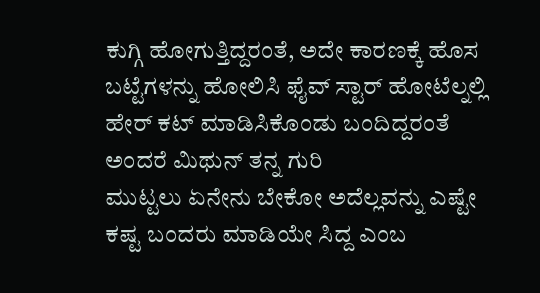ಕುಗ್ಗಿ ಹೋಗುತ್ತಿದ್ದರಂತೆ, ಅದೇ ಕಾರಣಕ್ಕೆ ಹೊಸ
ಬಟ್ಟೆಗಳನ್ನು ಹೋಲಿಸಿ ಫೈವ್ ಸ್ಟಾರ್ ಹೋಟೆಲ್ನಲ್ಲಿ
ಹೇರ್ ಕಟ್ ಮಾಡಿಸಿಕೊಂಡು ಬಂದಿದ್ದರಂತೆ
ಅಂದರೆ ಮಿಥುನ್ ತನ್ನ ಗುರಿ
ಮುಟ್ಟಲು ಏನೇನು ಬೇಕೋ ಅದೆಲ್ಲವನ್ನು ಎಷ್ಟೇ
ಕಷ್ಟ ಬಂದರು ಮಾಡಿಯೇ ಸಿದ್ದ ಎಂಬ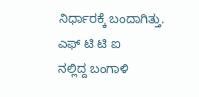ನಿರ್ಧಾರಕ್ಕೆ ಬಂದಾಗಿತ್ತು.
ಎಫ್ ಟಿ ಟಿ ಐ
ನಲ್ಲಿದ್ದ ಬಂಗಾಳಿ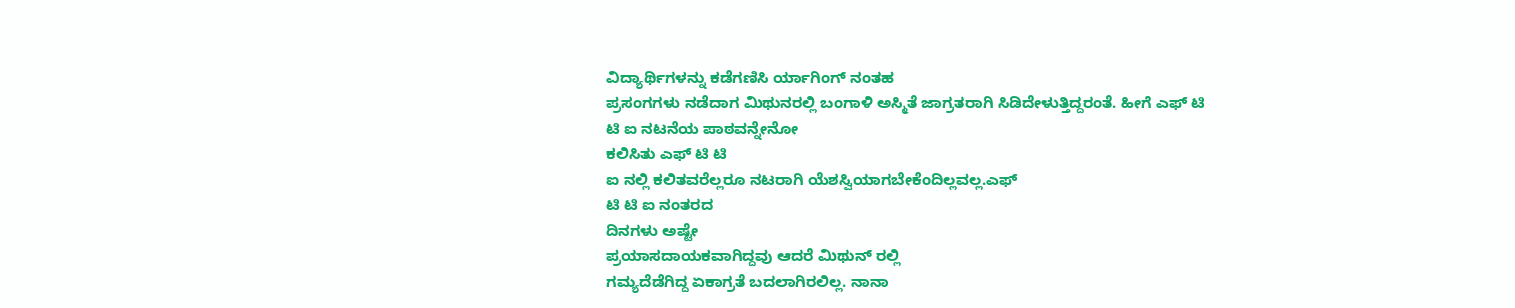ವಿದ್ಯಾರ್ಥಿಗಳನ್ನು ಕಡೆಗಣಿಸಿ ರ್ಯಾಗಿಂಗ್ ನಂತಹ
ಪ್ರಸಂಗಗಳು ನಡೆದಾಗ ಮಿಥುನರಲ್ಲಿ ಬಂಗಾಳಿ ಅಸ್ಮಿತೆ ಜಾಗ್ರತರಾಗಿ ಸಿಡಿದೇಳುತ್ತಿದ್ದರಂತೆ. ಹೀಗೆ ಎಫ್ ಟಿ
ಟಿ ಐ ನಟನೆಯ ಪಾಠವನ್ನೇನೋ
ಕಲಿಸಿತು ಎಫ್ ಟಿ ಟಿ
ಐ ನಲ್ಲಿ ಕಲಿತವರೆಲ್ಲರೂ ನಟರಾಗಿ ಯೆಶಸ್ವಿಯಾಗಬೇಕೆಂದಿಲ್ಲವಲ್ಲ.ಎಫ್
ಟಿ ಟಿ ಐ ನಂತರದ
ದಿನಗಳು ಅಷ್ಟೇ
ಪ್ರಯಾಸದಾಯಕವಾಗಿದ್ದವು ಆದರೆ ಮಿಥುನ್ ರಲ್ಲಿ
ಗಮ್ಯದೆಡೆಗಿದ್ದ ಏಕಾಗ್ರತೆ ಬದಲಾಗಿರಲಿಲ್ಲ. ನಾನಾ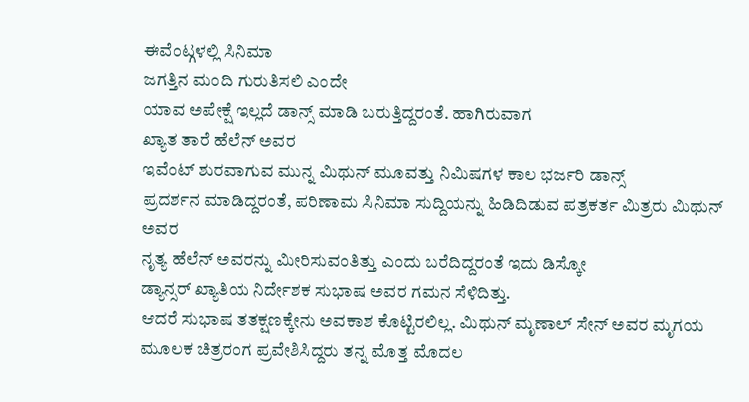ಈವೆಂಟ್ಗಳಲ್ಲಿ ಸಿನಿಮಾ
ಜಗತ್ತಿನ ಮಂದಿ ಗುರುತಿಸಲಿ ಎಂದೇ
ಯಾವ ಅಪೇಕ್ಷೆ ಇಲ್ಲದೆ ಡಾನ್ಸ್ ಮಾಡಿ ಬರುತ್ತಿದ್ದರಂತೆ. ಹಾಗಿರುವಾಗ
ಖ್ಯಾತ ತಾರೆ ಹೆಲೆನ್ ಅವರ
ಇವೆಂಟ್ ಶುರವಾಗುವ ಮುನ್ನ ಮಿಥುನ್ ಮೂವತ್ತು ನಿಮಿಷಗಳ ಕಾಲ ಭರ್ಜರಿ ಡಾನ್ಸ್
ಪ್ರದರ್ಶನ ಮಾಡಿದ್ದರಂತೆ, ಪರಿಣಾಮ ಸಿನಿಮಾ ಸುದ್ದಿಯನ್ನು ಹಿಡಿದಿಡುವ ಪತ್ರಕರ್ತ ಮಿತ್ರರು ಮಿಥುನ್ ಅವರ
ನೃತ್ಯ ಹೆಲೆನ್ ಅವರನ್ನು ಮೀರಿಸುವಂತಿತ್ತು ಎಂದು ಬರೆದಿದ್ದರಂತೆ ಇದು ಡಿಸ್ಕೋ
ಡ್ಯಾನ್ಸರ್ ಖ್ಯಾತಿಯ ನಿರ್ದೇಶಕ ಸುಭಾಷ ಅವರ ಗಮನ ಸೆಳಿದಿತ್ತು.
ಆದರೆ ಸುಭಾಷ ತತಕ್ಷಣಕ್ಕೇನು ಅವಕಾಶ ಕೊಟ್ಟಿರಲಿಲ್ಲ. ಮಿಥುನ್ ಮೃಣಾಲ್ ಸೇನ್ ಅವರ ಮೃಗಯ
ಮೂಲಕ ಚಿತ್ರರಂಗ ಪ್ರವೇಶಿಸಿದ್ದರು ತನ್ನ ಮೊತ್ತ ಮೊದಲ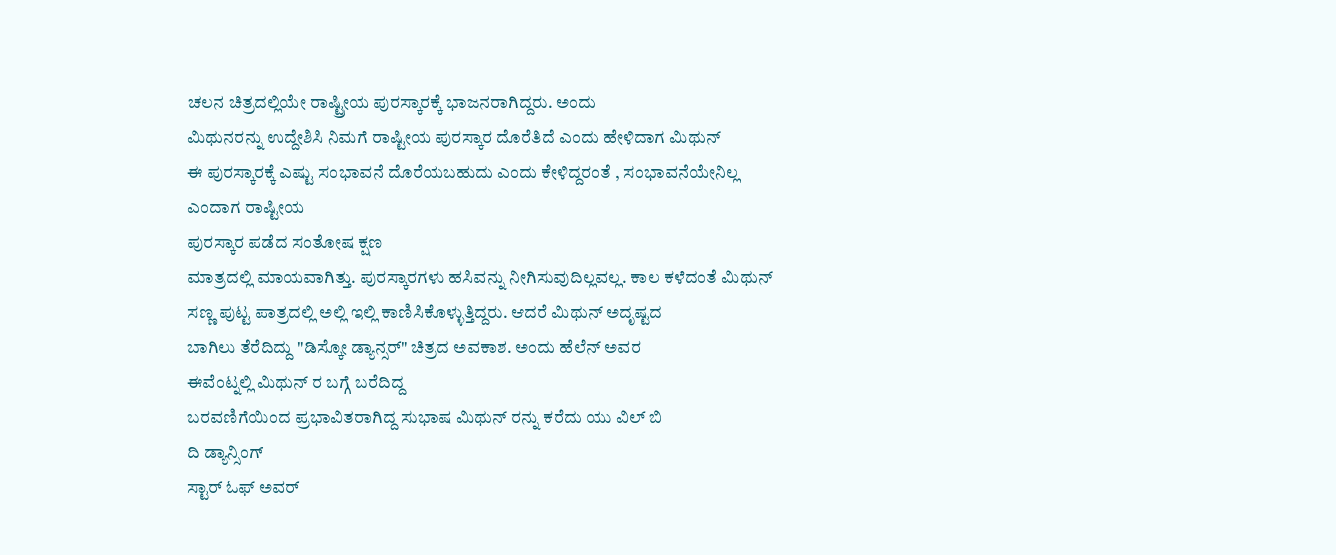ಚಲನ ಚಿತ್ರದಲ್ಲಿಯೇ ರಾಷ್ಟ್ರೀಯ ಪುರಸ್ಕಾರಕ್ಕೆ ಭಾಜನರಾಗಿದ್ದರು. ಅಂದು
ಮಿಥುನರನ್ನು ಉದ್ದೇಶಿಸಿ ನಿಮಗೆ ರಾಷ್ಟೀಯ ಪುರಸ್ಕಾರ ದೊರೆತಿದೆ ಎಂದು ಹೇಳಿದಾಗ ಮಿಥುನ್
ಈ ಪುರಸ್ಕಾರಕ್ಕೆ ಎಷ್ಟು ಸಂಭಾವನೆ ದೊರೆಯಬಹುದು ಎಂದು ಕೇಳಿದ್ದರಂತೆ , ಸಂಭಾವನೆಯೇನಿಲ್ಲ
ಎಂದಾಗ ರಾಷ್ಟೀಯ
ಪುರಸ್ಕಾರ ಪಡೆದ ಸಂತೋಷ ಕ್ಷಣ
ಮಾತ್ರದಲ್ಲಿ ಮಾಯವಾಗಿತ್ತು. ಪುರಸ್ಕಾರಗಳು ಹಸಿವನ್ನು ನೀಗಿಸುವುದಿಲ್ಲವಲ್ಲ. ಕಾಲ ಕಳೆದಂತೆ ಮಿಥುನ್
ಸಣ್ಣ ಪುಟ್ಟ ಪಾತ್ರದಲ್ಲಿ ಅಲ್ಲಿ ಇಲ್ಲಿ ಕಾಣಿಸಿಕೊಳ್ಳುತ್ತಿದ್ದರು. ಆದರೆ ಮಿಥುನ್ ಅದೃಷ್ಟದ
ಬಾಗಿಲು ತೆರೆದಿದ್ದು "ಡಿಸ್ಕೋ ಡ್ಯಾನ್ಸರ್" ಚಿತ್ರದ ಅವಕಾಶ. ಅಂದು ಹೆಲೆನ್ ಅವರ
ಈವೆಂಟ್ನಲ್ಲಿ ಮಿಥುನ್ ರ ಬಗ್ಗೆ ಬರೆದಿದ್ದ
ಬರವಣಿಗೆಯಿಂದ ಪ್ರಭಾವಿತರಾಗಿದ್ದ ಸುಭಾಷ ಮಿಥುನ್ ರನ್ನು ಕರೆದು ಯು ವಿಲ್ ಬಿ
ದಿ ಡ್ಯಾನ್ಸಿಂಗ್
ಸ್ಟಾರ್ ಓಫ್ ಅವರ್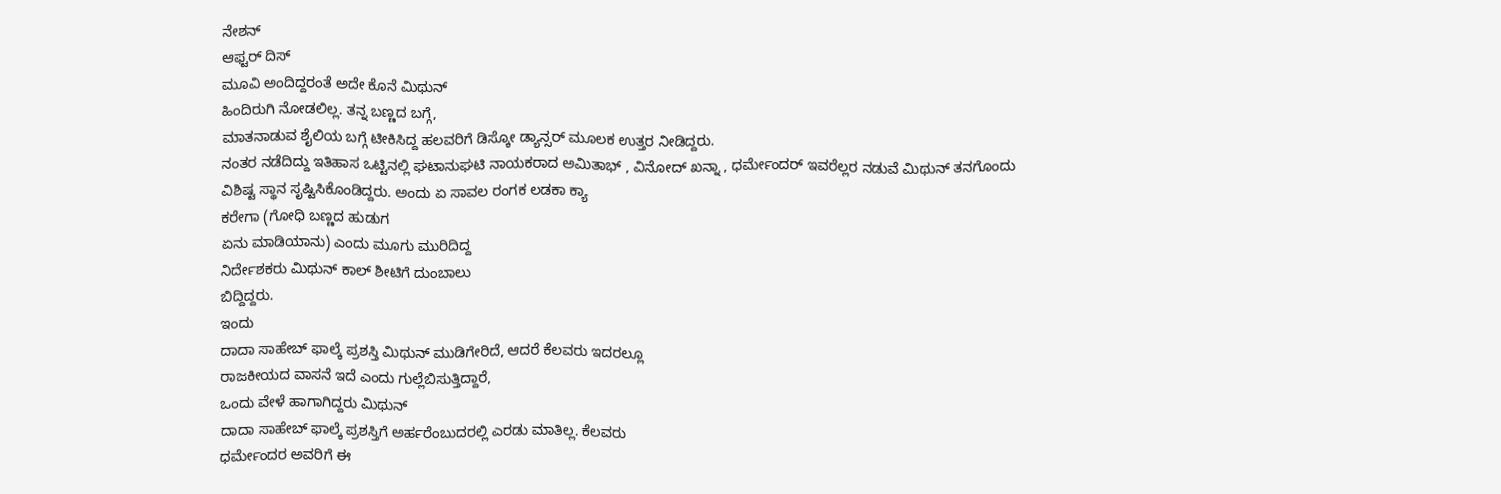ನೇಶನ್
ಆಫ್ಟರ್ ದಿಸ್
ಮೂವಿ ಅಂದಿದ್ದರಂತೆ ಅದೇ ಕೊನೆ ಮಿಥುನ್
ಹಿಂದಿರುಗಿ ನೋಡಲಿಲ್ಲ. ತನ್ನ ಬಣ್ಣದ ಬಗ್ಗೆ,
ಮಾತನಾಡುವ ಶೈಲಿಯ ಬಗ್ಗೆ ಟೀಕಿಸಿದ್ದ ಹಲವರಿಗೆ ಡಿಸ್ಕೋ ಡ್ಯಾನ್ಸರ್ ಮೂಲಕ ಉತ್ತರ ನೀಡಿದ್ದರು.
ನಂತರ ನಡೆದಿದ್ದು ಇತಿಹಾಸ ಒಟ್ಟಿನಲ್ಲಿ ಘಟಾನುಘಟಿ ನಾಯಕರಾದ ಅಮಿತಾಭ್ , ವಿನೋದ್ ಖನ್ನಾ , ಧರ್ಮೇಂದರ್ ಇವರೆಲ್ಲರ ನಡುವೆ ಮಿಥುನ್ ತನಗೊಂದು
ವಿಶಿಷ್ಟ ಸ್ಥಾನ ಸೃಷ್ಟಿಸಿಕೊಂಡಿದ್ದರು. ಅಂದು ಏ ಸಾವಲ ರಂಗಕ ಲಡಕಾ ಕ್ಯಾ
ಕರೇಗಾ (ಗೋಧಿ ಬಣ್ಣದ ಹುಡುಗ
ಏನು ಮಾಡಿಯಾನು) ಎಂದು ಮೂಗು ಮುರಿದಿದ್ದ
ನಿರ್ದೇಶಕರು ಮಿಥುನ್ ಕಾಲ್ ಶೀಟಿಗೆ ದುಂಬಾಲು
ಬಿದ್ದಿದ್ದರು.
ಇಂದು
ದಾದಾ ಸಾಹೇಬ್ ಫಾಲ್ಕೆ ಪ್ರಶಸ್ತಿ ಮಿಥುನ್ ಮುಡಿಗೇರಿದೆ, ಆದರೆ ಕೆಲವರು ಇದರಲ್ಲೂ
ರಾಜಕೀಯದ ವಾಸನೆ ಇದೆ ಎಂದು ಗುಲ್ಲೆಬಿಸುತ್ತಿದ್ದಾರೆ,
ಒಂದು ವೇಳೆ ಹಾಗಾಗಿದ್ದರು ಮಿಥುನ್
ದಾದಾ ಸಾಹೇಬ್ ಫಾಲ್ಕೆ ಪ್ರಶಸ್ತಿಗೆ ಅರ್ಹರೆಂಬುದರಲ್ಲಿ ಎರಡು ಮಾತಿಲ್ಲ. ಕೆಲವರು
ಧರ್ಮೇಂದರ ಅವರಿಗೆ ಈ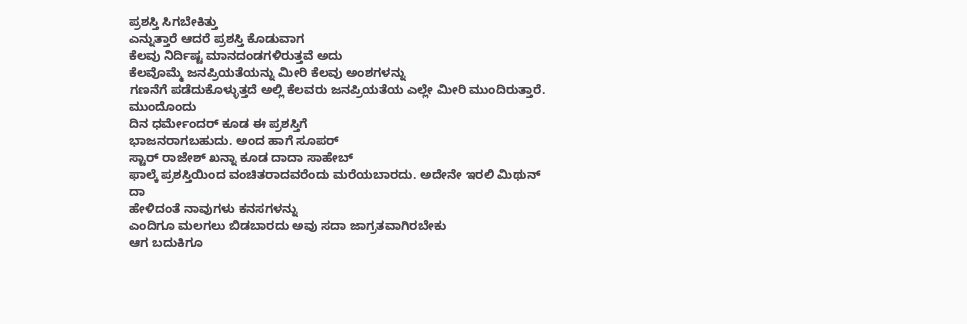ಪ್ರಶಸ್ತಿ ಸಿಗಬೇಕಿತ್ತು
ಎನ್ನುತ್ತಾರೆ ಆದರೆ ಪ್ರಶಸ್ತಿ ಕೊಡುವಾಗ
ಕೆಲವು ನಿರ್ದಿಷ್ಟ ಮಾನದಂಡಗಳಿರುತ್ತವೆ ಅದು
ಕೆಲವೊಮ್ಮೆ ಜನಪ್ರಿಯತೆಯನ್ನು ಮೀರಿ ಕೆಲವು ಅಂಶಗಳನ್ನು
ಗಣನೆಗೆ ಪಡೆದುಕೊಳ್ಳುತ್ತದೆ ಅಲ್ಲಿ ಕೆಲವರು ಜನಪ್ರಿಯತೆಯ ಎಲ್ಲೇ ಮೀರಿ ಮುಂದಿರುತ್ತಾರೆ. ಮುಂದೊಂದು
ದಿನ ಧರ್ಮೇಂದರ್ ಕೂಡ ಈ ಪ್ರಶಸ್ತಿಗೆ
ಭಾಜನರಾಗಬಹುದು. ಅಂದ ಹಾಗೆ ಸೂಪರ್
ಸ್ಟಾರ್ ರಾಜೇಶ್ ಖನ್ನಾ ಕೂಡ ದಾದಾ ಸಾಹೇಬ್
ಫಾಲ್ಕೆ ಪ್ರಶಸ್ತಿಯಿಂದ ವಂಚಿತರಾದವರೆಂದು ಮರೆಯಬಾರದು. ಅದೇನೇ ಇರಲಿ ಮಿಥುನ್ ದಾ
ಹೇಳಿದಂತೆ ನಾವುಗಳು ಕನಸಗಳನ್ನು
ಎಂದಿಗೂ ಮಲಗಲು ಬಿಡಬಾರದು ಅವು ಸದಾ ಜಾಗ್ರತವಾಗಿರಬೇಕು
ಆಗ ಬದುಕಿಗೂ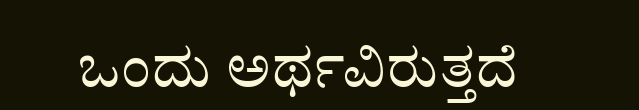ಒಂದು ಅರ್ಥವಿರುತ್ತದೆ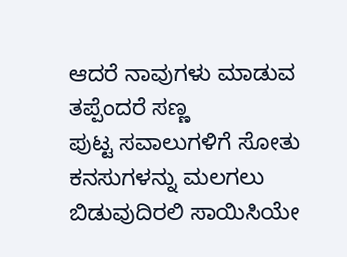ಆದರೆ ನಾವುಗಳು ಮಾಡುವ ತಪ್ಪೆಂದರೆ ಸಣ್ಣ
ಪುಟ್ಟ ಸವಾಲುಗಳಿಗೆ ಸೋತು ಕನಸುಗಳನ್ನು ಮಲಗಲು
ಬಿಡುವುದಿರಲಿ ಸಾಯಿಸಿಯೇ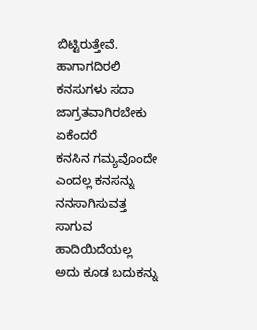ಬಿಟ್ಟಿರುತ್ತೇವೆ. ಹಾಗಾಗದಿರಲಿ ಕನಸುಗಳು ಸದಾ ಜಾಗ್ರತವಾಗಿರಬೇಕು ಏಕೆಂದರೆ
ಕನಸಿನ ಗಮ್ಯವೊಂದೇ ಎಂದಲ್ಲ ಕನಸನ್ನು ನನಸಾಗಿಸುವತ್ತ ಸಾಗುವ ಹಾದಿಯಿದೆಯಲ್ಲ ಅದು ಕೂಡ ಬದುಕನ್ನು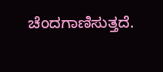ಚೆಂದಗಾಣಿಸುತ್ತದೆ.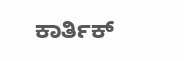ಕಾರ್ತಿಕ್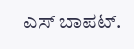ಎಸ್ ಬಾಪಟ್.